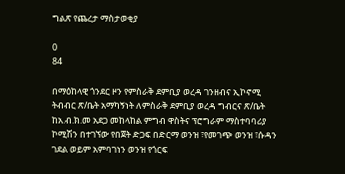ግልጽ የጨረታ ማስታወቂያ

0
84

በማዕከላዊ ጎንደር ዞን የምስራቅ ደምቢያ ወረዳ ገንዘብና ኢኮኖሚ ትብብር ጽ/ቤት አማካኝነት ለምስራቅ ደምቢያ ወረዳ ግብርና ጽ/ቤት ከአ.ብ.ክ.መ አደጋ መከላከል ምግብ ዋስትና ፕሮግራም ማስተባባሪያ ኮሚሽን በተገኘው የበጀት ድጋፍ በድርማ ወንዝ ፣የመገጭ ወንዝ ፣ሱዳን ገደል ወይም አምባገነን ወንዝ የጎርፍ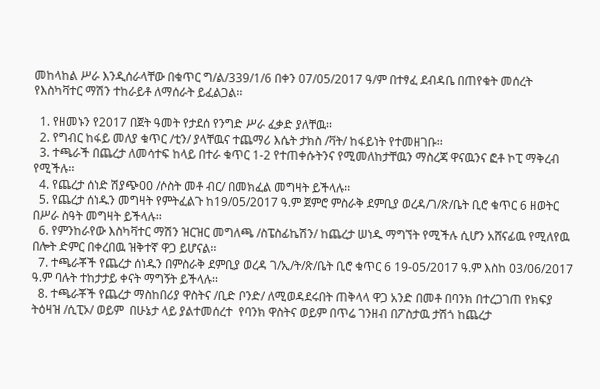መከላከል ሥራ እንዲሰራላቸው በቁጥር ግ/ል/339/1/6 በቀን 07/05/2017 ዓ/ም በተፃፈ ደብዳቤ በጠየቁት መሰረት የእስካቫተር ማሽን ተከራይቶ ለማሰራት ይፈልጋል፡፡

  1. የዘመኑን የ2017 በጀት ዓመት የታደሰ የንግድ ሥራ ፈቃድ ያለቸዉ፡፡
  2. የግብር ከፋይ መለያ ቁጥር /ቲን/ ያላቸዉና ተጨማሪ እሴት ታክስ /ቫት/ ከፋይነት የተመዘገቡ፡፡
  3. ተጫራች በጨረታ ለመሳተፍ ከላይ በተራ ቁጥር 1-2 የተጠቀሱትንና የሚመለከታቸዉን ማስረጃ ዋናዉንና ፎቶ ኮፒ ማቅረብ የሚችሉ፡፡
  4. የጨረታ ሰነድ ሽያጭ00 /ሶስት መቶ ብር/ በመክፈል መግዛት ይችላሉ፡፡
  5. የጨረታ ሰነዱን መግዛት የምትፈልጉ ከ19/05/2017 ዓ.ም ጀምሮ ምስራቅ ደምቢያ ወረዳ/ገ/ጽ/ቤት ቢሮ ቁጥር 6 ዘወትር በሥራ ስዓት መግዛት ይችላሉ፡፡
  6. የምንከራየው እስካቫተር ማሽን ዝርዝር መግለጫ /ስፔስፊኬሽን/ ከጨረታ ሠነዱ ማግኘት የሚችሉ ሲሆን አሸናፊዉ የሚለየዉ  በሎት ድምር በቀረበዉ ዝቅተኛ ዋጋ ይሆናል፡፡
  7. ተጫራቾች የጨረታ ሰነዱን በምስራቅ ደምቢያ ወረዳ ገ/ኢ/ት/ጽ/ቤት ቢሮ ቁጥር 6 19-05/2017 ዓ.ም እስከ 03/06/2017 ዓ.ም ባሉት ተከታታይ ቀናት ማግኝት ይችላሉ፡፡
  8. ተጫራቾች የጨረታ ማስከበሪያ ዋስትና /ቢድ ቦንድ/ ለሚወዳደሩበት ጠቅላላ ዋጋ አንድ በመቶ በባንክ በተረጋገጠ የክፍያ ትዕዛዝ /ሲፒኦ/ ወይም  በሁኔታ ላይ ያልተመሰረተ  የባንክ ዋስትና ወይም በጥሬ ገንዘብ በፖስታዉ ታሽጎ ከጨረታ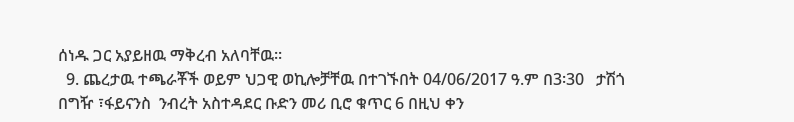ሰነዱ ጋር አያይዘዉ ማቅረብ አለባቸዉ፡፡
  9. ጨረታዉ ተጫራቾች ወይም ህጋዊ ወኪሎቻቸዉ በተገኙበት 04/06/2017 ዓ.ም በ3፡30   ታሽጎ በግዥ ፣ፋይናንስ  ንብረት አስተዳደር ቡድን መሪ ቢሮ ቁጥር 6 በዚህ ቀን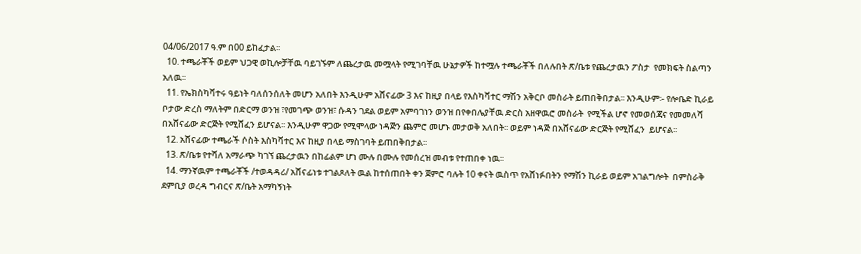04/06/2017 ዓ.ም በ00 ይከፈታል፡፡
  10. ተጫራቾች ወይም ህጋዊ ወኪሎቻቸዉ ባይገኙም ለጨረታዉ መሟላት የሚገባቸዉ ሁኔታዎች ከተሟሉ ተጫራቾች በለሉበት ጽ/ቤቱ የጨረታዉን ፖስታ  የመክፍት ስልጣን አለዉ፡፡
  11. የኤክስካቫተሩ ዓይነት ባለሰንሰለት መሆን አለበት እንዲሁም አሸናፊው 3 እና ከዚያ በላይ የእስካቫተር ማሽን አቅርቦ መስራት ይጠበቅበታል፡፡ እንዲሁም፡- የሎቤድ ኪራይ ቦታው ድረስ ማለትም በድርማ ወንዝ ፣የመገጭ ወንዝ፣ ሱዳን ገደል ወይም አምባገነን ወንዝ በየቀበሌያቸዉ ድርስ አዘዋዉሮ መስራት  የሚችል ሆኖ የመወሰጃና የመመለሻ በአሸናፊው ድርጅት የሚሸፈን ይሆናል፡፡ እንዲሁም ዋጋው የሚሞላው ነዳጅን ጨምሮ መሆኑ መታወቅ አለበት፡፡ ወይም ነዳጅ በአሸናፊው ድርጅት የሚሸፈን  ይሆናል፡፡
  12. አሸናፊው ተጫራች ሶስት እስካቫተር እና ከዚያ በላይ ማስገባት ይጠበቅበታል፡፡
  13. ጽ/ቤቱ የተሻለ አማራጭ ካገኘ ጨረታዉን በከፊልም ሆነ ሙሉ በሙሉ የመሰረዝ መብቱ የተጠበቀ ነዉ፡፡
  14. ማንኛዉም ተጫራቾች /ተወዳዳሪ/ አሸናፊነቱ ተገልጾለት ዉል ከተሰጠበት ቀን ጀምሮ ባሉት 10 ቀናት ዉስጥ የአሸነፉበትን የማሽን ኪራይ ወይም አገልግሎት  በምስራቅ ደምቢያ ወረዳ ግብርና ጽ/ቤት አማካኝነት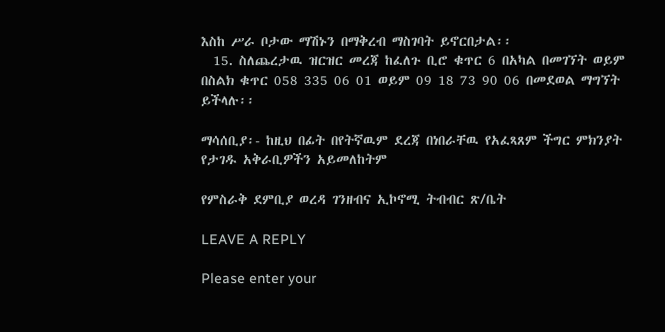እስከ ሥራ ቦታው ማሽኑን በማቅረብ ማስገባት ይኖርበታል፡፡
  15. ስለጨረታዉ ዝርዝር መረጃ ከፈለጉ ቢሮ ቁጥር 6 በአካል በመገኘት ወይም በስልክ ቁጥር 058 335 06 01 ወይም 09 18 73 90 06 በመደወል ማግኘት ይችላሉ፡፡

ማሳሰቢያ፡- ከዚህ በፊት በየትኛዉም ደረጃ በነበራቸዉ የአፈጻጸም ችግር ምክንያት የታገዱ አቅራቢዎችን አይመለከትም

የምስራቅ ደምቢያ ወረዳ ገንዘብና ኢኮኖሚ ትብብር ጽ/ቤት

LEAVE A REPLY

Please enter your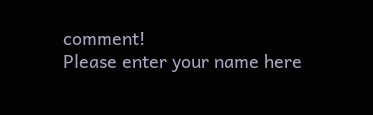comment!
Please enter your name here